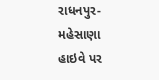રાધનપુર-મહેસાણા હાઇવે પર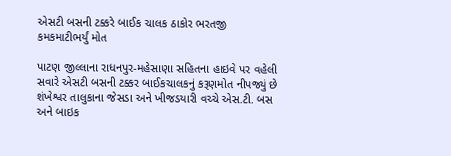એસટી બસની ટક્કરે બાઈક ચાલક ઠાકોર ભરતજી કમકમાટીભર્યું મોત

પાટણ જીલ્લાના રાધનપુર-મહેસાણા સહિતના હાઇવે પર વહેલી સવારે એસટી બસની ટક્કર બાઈકચાલકનું કરૂણમોત નીપજ્યું છે શંખેશ્વર તાલુકાના જેસડા અને ખીજડયારી વચ્ચે એસ.ટી. બસ અને બાઇક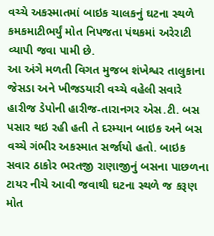વચ્ચે અકસ્માતમાં બાઇક ચાલકનું ઘટના સ્થળે કમકમાટીભર્યું મોત નિપજતા પંથકમાં અરેરાટી વ્યાપી જવા પામી છે.
આ અંગે મળતી વિગત મુજબ શંખેશ્વર તાલુકાના જેસડા અને ખીજડયારી વચ્ચે વહેલી સવારે હારીજ ડેપોની હારીજ-તારાનગર એસ.ટી. બસ પસાર થઇ રહી હતી તે દરમ્યાન બાઇક અને બસ વચ્ચે ગંભીર અકસ્માત સર્જાયો હતો. બાઇક સવાર ઠાકોર ભરતજી રાણાજીનું બસના પાછળના ટાયર નીચે આવી જવાથી ઘટના સ્થળે જ કરૂણ મોત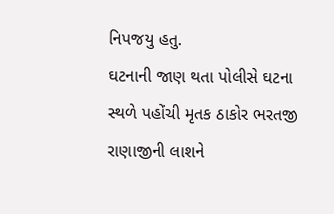નિપજયુ હતુ.
ઘટનાની જાણ થતા પોલીસે ઘટના સ્થળે પહોંચી મૃતક ઠાકોર ભરતજી રાણાજીની લાશને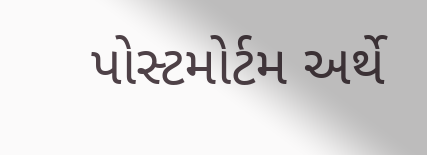પોસ્ટમોર્ટમ અર્થે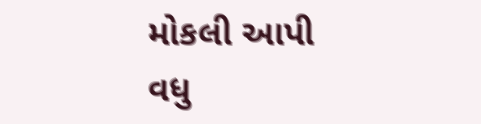મોકલી આપી વધુ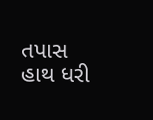તપાસ હાથ ધરી